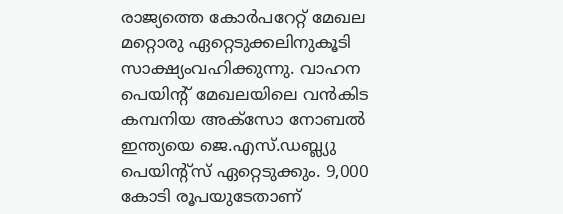രാജ്യത്തെ കോര്‍പറേറ്റ് മേഖല മറ്റൊരു ഏറ്റെടുക്കലിനുകൂടി സാക്ഷ്യംവഹിക്കുന്നു. വാഹന പെയിന്റ് മേഖലയിലെ വന്‍കിട കമ്പനിയ അക്‌സോ നോബല്‍ ഇന്ത്യയെ ജെ.എസ്.ഡബ്ല്യു പെയിന്റ്‌സ് ഏറ്റെടുക്കും. 9,000 കോടി രൂപയുടേതാണ്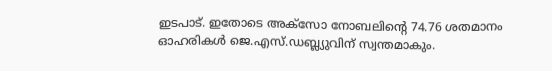ഇടപാട്. ഇതോടെ അക്‌സോ നോബലിന്റെ 74.76 ശതമാനം ഓഹരികള്‍ ജെ.എസ്.ഡബ്ല്യുവിന് സ്വന്തമാകും.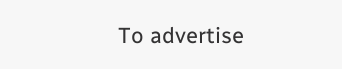To advertise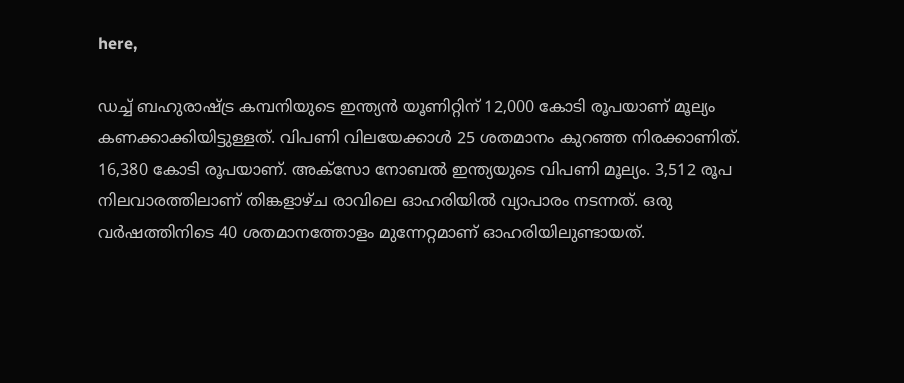here,

ഡച്ച് ബഹുരാഷ്ട്ര കമ്പനിയുടെ ഇന്ത്യന്‍ യൂണിറ്റിന് 12,000 കോടി രൂപയാണ് മൂല്യം കണക്കാക്കിയിട്ടുള്ളത്. വിപണി വിലയേക്കാള്‍ 25 ശതമാനം കുറഞ്ഞ നിരക്കാണിത്. 16,380 കോടി രൂപയാണ്. അക്‌സോ നോബല്‍ ഇന്ത്യയുടെ വിപണി മൂല്യം. 3,512 രൂപ നിലവാരത്തിലാണ് തിങ്കളാഴ്ച രാവിലെ ഓഹരിയില്‍ വ്യാപാരം നടന്നത്. ഒരു വര്‍ഷത്തിനിടെ 40 ശതമാനത്തോളം മുന്നേറ്റമാണ് ഓഹരിയിലുണ്ടായത്.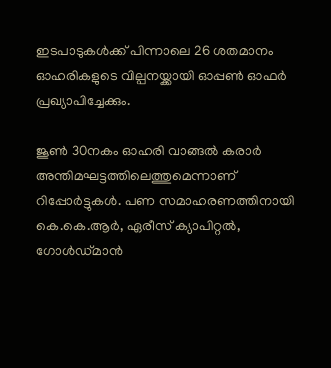ഇടപാടുകള്‍ക്ക് പിന്നാലെ 26 ശതമാനം ഓഹരികളുടെ വില്പനയ്ക്കായി ഓപ്പണ്‍ ഓഫര്‍ പ്രഖ്യാപിച്ചേക്കും.

ജൂണ്‍ 30നകം ഓഹരി വാങ്ങല്‍ കരാര്‍ അന്തിമഘട്ടത്തിലെത്തുമെന്നാണ് റിപ്പോര്‍ട്ടുകള്‍. പണ സമാഹരണത്തിനായി കെ.കെ.ആര്‍, ഏരീസ് ക്യാപിറ്റല്‍, ഗോള്‍ഡ്മാന്‍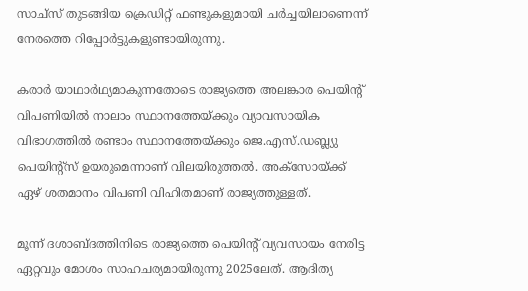സാച്‌സ് തുടങ്ങിയ ക്രെഡിറ്റ് ഫണ്ടുകളുമായി ചര്‍ച്ചയിലാണെന്ന് നേരത്തെ റിപ്പോര്‍ട്ടുകളുണ്ടായിരുന്നു.

കരാര്‍ യാഥാര്‍ഥ്യമാകുന്നതോടെ രാജ്യത്തെ അലങ്കാര പെയിന്റ് വിപണിയില്‍ നാലാം സ്ഥാനത്തേയ്ക്കും വ്യാവസായിക വിഭാഗത്തില്‍ രണ്ടാം സ്ഥാനത്തേയ്ക്കും ജെ.എസ്.ഡബ്ല്യു പെയിന്റ്‌സ് ഉയരുമെന്നാണ് വിലയിരുത്തല്‍. അക്‌സോയ്ക്ക് ഏഴ് ശതമാനം വിപണി വിഹിതമാണ് രാജ്യത്തുള്ളത്.

മൂന്ന് ദശാബ്ദത്തിനിടെ രാജ്യത്തെ പെയിന്റ് വ്യവസായം നേരിട്ട ഏറ്റവും മോശം സാഹചര്യമായിരുന്നു 2025ലേത്. ആദിത്യ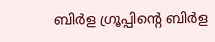ബിര്‍ള ഗ്രൂപ്പിന്റെ ബിര്‍ള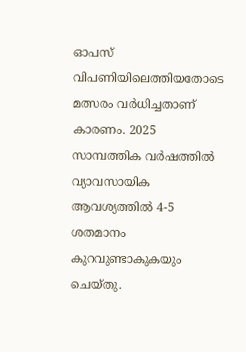ഓപസ് വിപണിയിലെത്തിയതോടെ മത്സരം വര്‍ധിച്ചതാണ് കാരണം. 2025 സാമ്പത്തിക വര്‍ഷത്തില്‍ വ്യാവസായിക ആവശ്യത്തില്‍ 4-5 ശതമാനം കുറവുണ്ടാകുകയും ചെയ്തു.